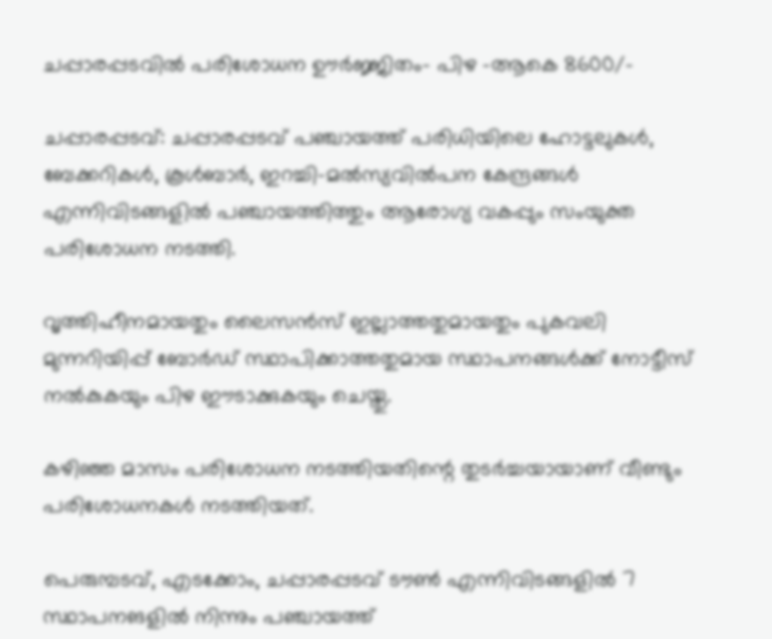ചപ്പാരപ്പടവില്‍ പരിശോധന ഊര്‍ജ്ജിതം- പിഴ -ആകെ 8600/-

ചപ്പാരപ്പടവ്: ചപ്പാരപ്പടവ് പഞ്ചായത്ത് പരിധിയിലെ ഹോട്ടലുകള്‍, ബേക്കറികള്‍, കൂള്‍ബാര്‍, ഇറച്ചി-മല്‍സ്യവില്‍പന കേന്ദ്രങ്ങള്‍ എന്നിവിടങ്ങളില്‍ പഞ്ചായത്തിത്തും ആരോഗ്യ വകപ്പും സംയുക്ത പരിശോധന നടത്തി.

വൃത്തിഹീനമായതും ലൈസന്‍സ് ഇല്ലാത്തതുമായതും പുകവലി മുന്നറിയിപ്പ് ബോര്‍ഡ് സ്ഥാപിക്കാത്തതുമായ സ്ഥാപനങ്ങള്‍ക്ക് നോട്ടീസ് നല്‍കുകയും പിഴ ഈടാക്കുകയും ചെയ്തു.

കഴിഞ്ഞ മാസം പരിശോധന നടത്തിയതിന്റെ തുടര്‍ച്ചയായാണ് വീണ്ടും പരിശോധനകള്‍ നടത്തിയത്.

പെരുമ്പടവ്, എടക്കോം, ചപ്പാരപ്പടവ് ടൗണ്‍ എന്നിവിടങ്ങളില്‍ 7 സ്ഥാപനങളില്‍ നിന്നും പഞ്ചായത്ത്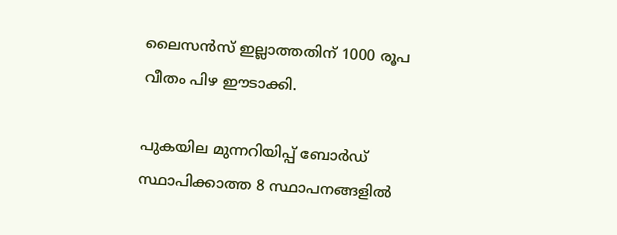ലൈസന്‍സ് ഇല്ലാത്തതിന് 1000 രൂപ വീതം പിഴ ഈടാക്കി.

പുകയില മുന്നറിയിപ്പ് ബോര്‍ഡ് സ്ഥാപിക്കാത്ത 8 സ്ഥാപനങ്ങളില്‍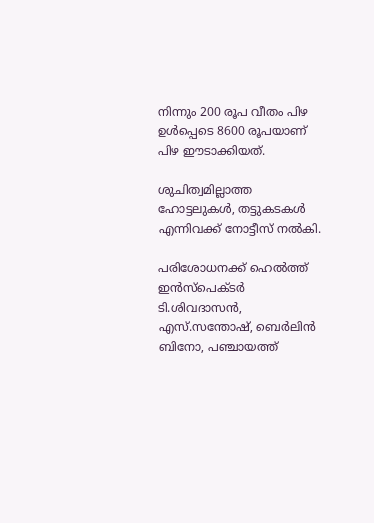നിന്നും 200 രൂപ വീതം പിഴ ഉള്‍പ്പെടെ 8600 രൂപയാണ് പിഴ ഈടാക്കിയത്.

ശുചിത്വമില്ലാത്ത ഹോട്ടലുകള്‍, തട്ടുകടകള്‍ എന്നിവക്ക് നോട്ടീസ് നല്‍കി.

പരിശോധനക്ക് ഹെല്‍ത്ത് ഇന്‍സ്‌പെക്ടര്‍ ടി.ശിവദാസന്‍, എസ്.സന്തോഷ്, ബെര്‍ലിന്‍ ബിനോ, പഞ്ചായത്ത്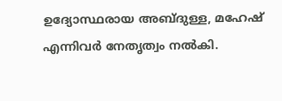ഉദ്യോസ്ഥരായ അബ്ദുള്ള, മഹേഷ് എന്നിവര്‍ നേതൃത്വം നല്‍കി.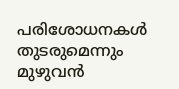പരിശോധനകള്‍ തുടരുമെന്നും മുഴുവന്‍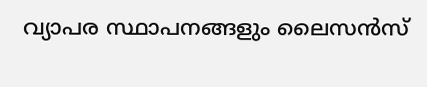വ്യാപര സ്ഥാപനങ്ങളും ലൈസന്‍സ്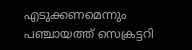എടുക്കണമെന്നും പഞ്ചായത്ത് സെക്രട്ടറി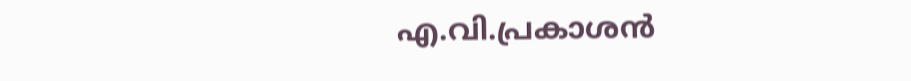എ.വി.പ്രകാശന്‍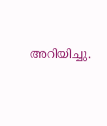അറിയിച്ചു.